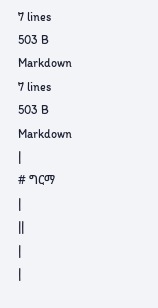7 lines
503 B
Markdown
7 lines
503 B
Markdown
|
# ግርማ
|
||
|
|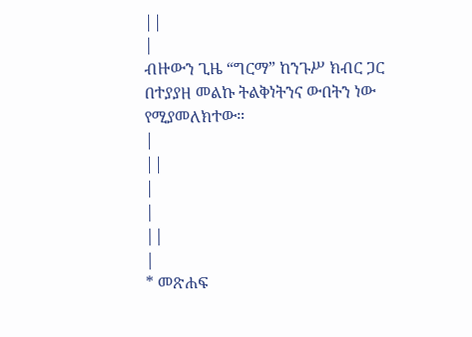||
|
ብዙውን ጊዜ “ግርማ” ከንጉሥ ክብር ጋር በተያያዘ መልኩ ትልቅነትንና ውበትን ነው የሚያመለክተው።
|
||
|
|
||
|
* መጽሐፍ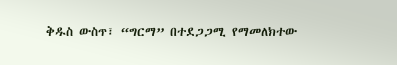ቅዱስ ውስጥ፣ “ግርማ” በተደጋጋሚ የማመለክተው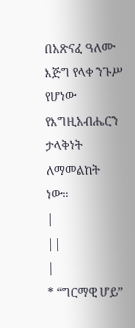በአጽናፈ ዓለሙ እጅግ የላቀ ንጉሥ የሆነው የእግዚአብሔርን ታላቅነት ለማመልከት ነው።
|
||
|
* “ግርማዊ ሆይ”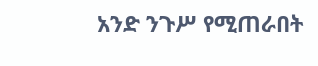አንድ ንጉሥ የሚጠራበት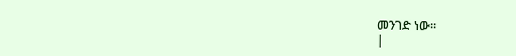መንገድ ነው።
|